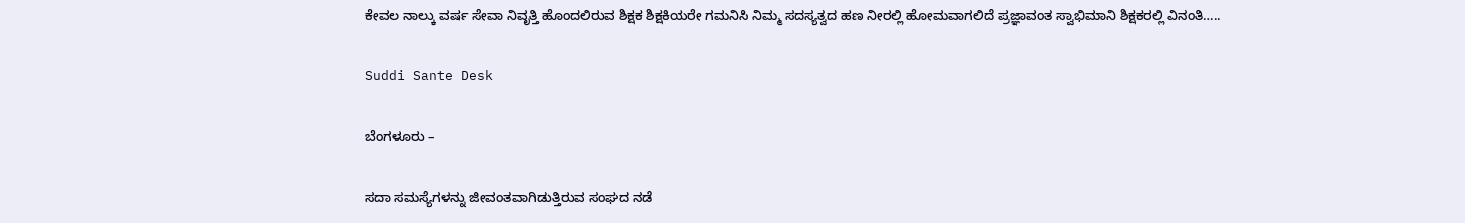ಕೇವಲ ನಾಲ್ಕು ವರ್ಷ ಸೇವಾ ನಿವೃತ್ತಿ ಹೊಂದಲಿರುವ ಶಿಕ್ಷಕ ಶಿಕ್ಷಕಿಯರೇ ಗಮನಿಸಿ ನಿಮ್ಮ ಸದಸ್ಯತ್ವದ ಹಣ ನೀರಲ್ಲಿ ಹೋಮವಾಗಲಿದೆ ಪ್ರಜ್ಞಾವಂತ ಸ್ವಾಭಿಮಾನಿ ಶಿಕ್ಷಕರಲ್ಲಿ ವಿನಂತಿ…..

Suddi Sante Desk

ಬೆಂಗಳೂರು –

ಸದಾ ಸಮಸ್ಯೆಗಳನ್ನು ಜೀವಂತವಾಗಿಡುತ್ತಿರುವ ಸಂಘದ ನಡೆ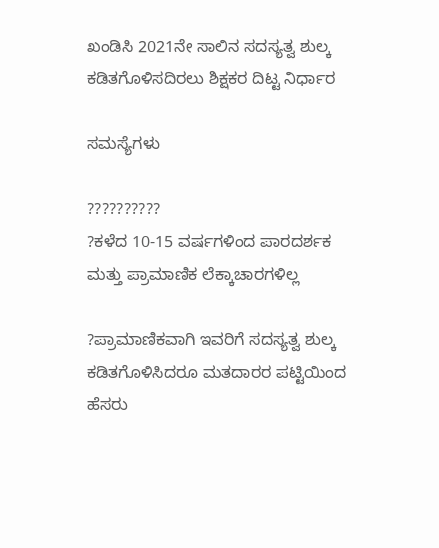ಖಂಡಿಸಿ 2021ನೇ ಸಾಲಿನ ಸದಸ್ಯತ್ವ ಶುಲ್ಕ ಕಡಿತಗೊಳಿಸದಿರಲು ಶಿಕ್ಷಕರ ದಿಟ್ಟ ನಿರ್ಧಾರ

ಸಮಸ್ಯೆಗಳು

??????????
?ಕಳೆದ 10-15 ವರ್ಷಗಳಿಂದ ಪಾರದರ್ಶಕ ಮತ್ತು ಪ್ರಾಮಾಣಿಕ ಲೆಕ್ಕಾಚಾರಗಳಿಲ್ಲ

?ಪ್ರಾಮಾಣಿಕವಾಗಿ ಇವರಿಗೆ ಸದಸ್ಯತ್ವ ಶುಲ್ಕ ಕಡಿತಗೊಳಿಸಿದರೂ ಮತದಾರರ ಪಟ್ಟಿಯಿಂದ ಹೆಸರು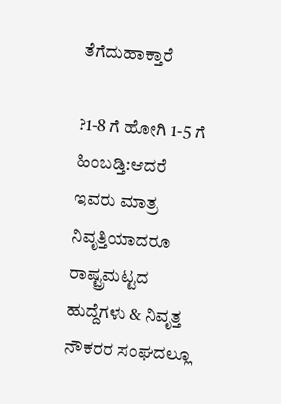ತೆಗೆದುಹಾಕ್ತಾರೆ

?1-8 ಗೆ ಹೋಗಿ 1-5 ಗೆ ಹಿಂಬಡ್ತಿ:ಆದರೆ ಇವರು ಮಾತ್ರ ನಿವೃತ್ತಿಯಾದರೂ ರಾಷ್ಟ್ರಮಟ್ಟದ ಹುದ್ದೆಗಳು & ನಿವೃತ್ತ ನೌಕರರ ಸಂಘದಲ್ಲೂ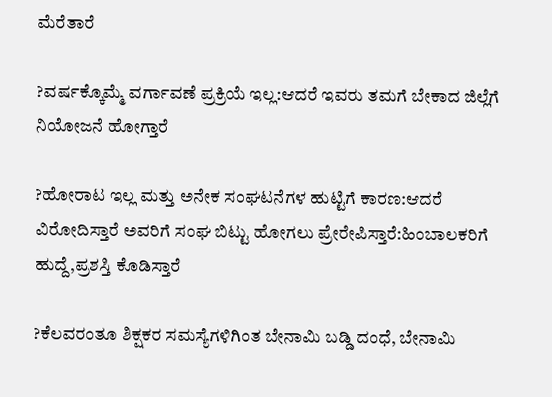ಮೆರೆತಾರೆ

?ವರ್ಷಕ್ಕೊಮ್ಮೆ ವರ್ಗಾವಣೆ ಪ್ರಕ್ರಿಯೆ ಇಲ್ಲ:ಆದರೆ ಇವರು ತಮಗೆ ಬೇಕಾದ ಜಿಲ್ಲೆಗೆ ನಿಯೋಜನೆ ಹೋಗ್ತಾರೆ

?ಹೋರಾಟ ಇಲ್ಲ ಮತ್ತು ಅನೇಕ ಸಂಘಟನೆಗಳ ಹುಟ್ಟಿಗೆ ಕಾರಣ:ಆದರೆ ವಿರೋದಿಸ್ತಾರೆ ಅವರಿಗೆ ಸಂಘ ಬಿಟ್ಟು ಹೋಗಲು ಪ್ರೇರೇಪಿಸ್ತಾರೆ:ಹಿಂಬಾಲಕರಿಗೆ ಹುದ್ದೆ,ಪ್ರಶಸ್ತಿ ಕೊಡಿಸ್ತಾರೆ

?ಕೆಲವರಂತೂ ಶಿಕ್ಷಕರ ಸಮಸ್ಯೆಗಳಿಗಿಂತ ಬೇನಾಮಿ ಬಡ್ಡಿ ದಂಧೆ, ಬೇನಾಮಿ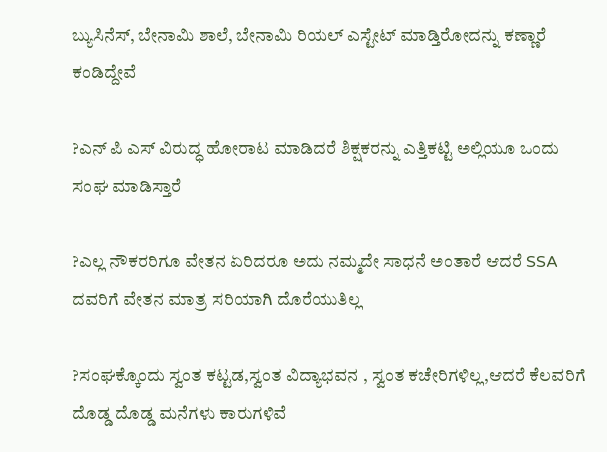ಬ್ಯುಸಿನೆಸ್, ಬೇನಾಮಿ ಶಾಲೆ, ಬೇನಾಮಿ ರಿಯಲ್ ಎಸ್ಟೇಟ್ ಮಾಡ್ತಿರೋದನ್ನು ಕಣ್ಣಾರೆ ಕಂಡಿದ್ದೇವೆ

?ಎನ್ ಪಿ ಎಸ್ ವಿರುದ್ಧ ಹೋರಾಟ ಮಾಡಿದರೆ ಶಿಕ್ಷಕರನ್ನು ಎತ್ತಿಕಟ್ಟಿ ಅಲ್ಲಿಯೂ ಒಂದು ಸಂಘ ಮಾಡಿಸ್ತಾರೆ

?ಎಲ್ಲ ನೌಕರರಿಗೂ ವೇತನ ಏರಿದರೂ ಅದು ನಮ್ಮದೇ ಸಾಧನೆ ಅಂತಾರೆ ಆದರೆ SSA ದವರಿಗೆ ವೇತನ ಮಾತ್ರ ಸರಿಯಾಗಿ ದೊರೆಯುತಿಲ್ಲ

?ಸಂಘಕ್ಕೊಂದು ಸ್ವಂತ ಕಟ್ಟಡ,ಸ್ವಂತ ವಿದ್ಯಾಭವನ , ಸ್ವಂತ ಕಚೇರಿಗಳಿಲ್ಲ,ಆದರೆ ಕೆಲವರಿಗೆ ದೊಡ್ಡ ದೊಡ್ಡ ಮನೆಗಳು ಕಾರುಗಳಿವೆ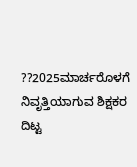??2025ಮಾರ್ಚರೊಳಗೆ ನಿವೃತ್ತಿಯಾಗುವ ಶಿಕ್ಷಕರ ದಿಟ್ಟ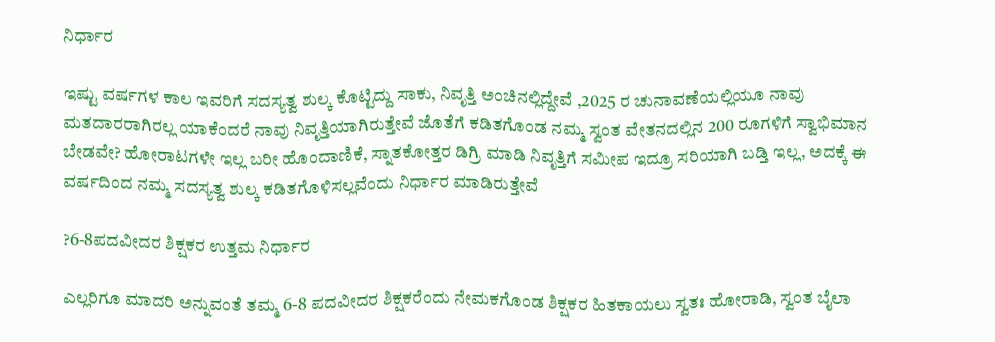ನಿರ್ಧಾರ

ಇಷ್ಟು ವರ್ಷಗಳ ಕಾಲ ಇವರಿಗೆ ಸದಸ್ಯತ್ವ ಶುಲ್ಕ ಕೊಟ್ಟಿದ್ದು ಸಾಕು, ನಿವೃತ್ತಿ ಅಂಚಿನಲ್ಲಿದ್ದೇವೆ ,2025 ರ ಚುನಾವಣೆಯಲ್ಲಿಯೂ ನಾವು ಮತದಾರರಾಗಿರಲ್ಲ ಯಾಕೆಂದರೆ ನಾವು ನಿವೃತ್ತಿಯಾಗಿರುತ್ತೇವೆ ಜೊತೆಗೆ ಕಡಿತಗೊಂಡ ನಮ್ಮ ಸ್ವಂತ ವೇತನದಲ್ಲಿನ 200 ರೂಗಳಿಗೆ ಸ್ವಾಭಿಮಾನ ಬೇಡವೇ? ಹೋರಾಟಗಳೇ ಇಲ್ಲ ಬರೀ ಹೊಂದಾಣಿಕೆ, ಸ್ನಾತಕೋತ್ತರ ಡಿಗ್ರಿ ಮಾಡಿ ನಿವೃತ್ತಿಗೆ ಸಮೀಪ ಇದ್ರೂ ಸರಿಯಾಗಿ ಬಡ್ತಿ ಇಲ್ಲ, ಅದಕ್ಕೆ ಈ ವರ್ಷದಿಂದ ನಮ್ಮ ಸದಸ್ಯತ್ವ ಶುಲ್ಕ ಕಡಿತಗೊಳಿಸಲ್ಲವೆಂದು ನಿರ್ಧಾರ ಮಾಡಿರುತ್ತೇವೆ

?6-8ಪದವೀದರ ಶಿಕ್ಷಕರ ಉತ್ತಮ ನಿರ್ಧಾರ

ಎಲ್ಲರಿಗೂ ಮಾದರಿ ಅನ್ನುವಂತೆ ತಮ್ಮ 6-8 ಪದವೀದರ ಶಿಕ್ಷಕರೆಂದು ನೇಮಕಗೊಂಡ ಶಿಕ್ಷಕರ ಹಿತಕಾಯಲು ಸ್ವತಃ ಹೋರಾಡಿ, ಸ್ವಂತ ಬೈಲಾ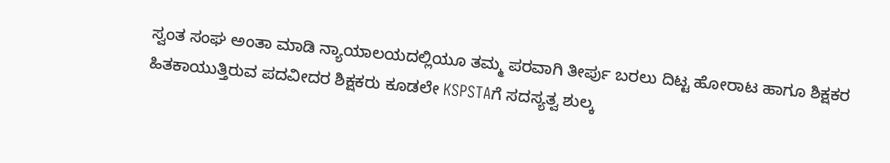ಸ್ವಂತ ಸಂಘ ಅಂತಾ ಮಾಡಿ ನ್ಯಾಯಾಲಯದಲ್ಲಿಯೂ ತಮ್ಮ ಪರವಾಗಿ ತೀರ್ಪು ಬರಲು ದಿಟ್ಟ ಹೋರಾಟ ಹಾಗೂ ಶಿಕ್ಷಕರ ಹಿತಕಾಯುತ್ತಿರುವ ಪದವೀದರ ಶಿಕ್ಷಕರು ಕೂಡಲೇ KSPSTAಗೆ ಸದಸ್ಯತ್ವ ಶುಲ್ಕ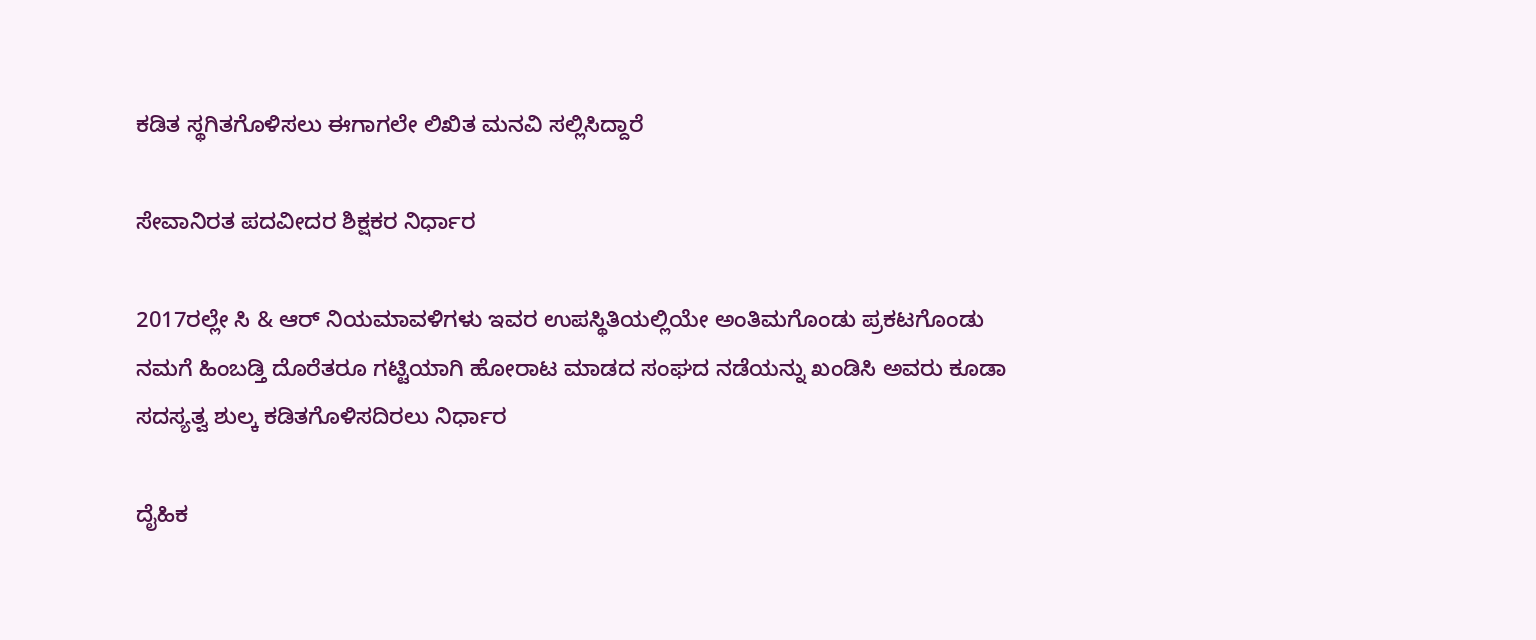ಕಡಿತ ಸ್ಥಗಿತಗೊಳಿಸಲು ಈಗಾಗಲೇ ಲಿಖಿತ ಮನವಿ ಸಲ್ಲಿಸಿದ್ದಾರೆ

ಸೇವಾನಿರತ ಪದವೀದರ ಶಿಕ್ಷಕರ ನಿರ್ಧಾರ

2017ರಲ್ಲೇ ಸಿ & ಆರ್ ನಿಯಮಾವಳಿಗಳು ಇವರ ಉಪಸ್ಥಿತಿಯಲ್ಲಿಯೇ ಅಂತಿಮಗೊಂಡು ಪ್ರಕಟಗೊಂಡು ನಮಗೆ ಹಿಂಬಡ್ತಿ ದೊರೆತರೂ ಗಟ್ಟಿಯಾಗಿ ಹೋರಾಟ ಮಾಡದ ಸಂಘದ ನಡೆಯನ್ನು ಖಂಡಿಸಿ ಅವರು ಕೂಡಾ ಸದಸ್ಯತ್ವ ಶುಲ್ಕ ಕಡಿತಗೊಳಿಸದಿರಲು ನಿರ್ಧಾರ

ದೈಹಿಕ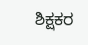ಶಿಕ್ಷಕರ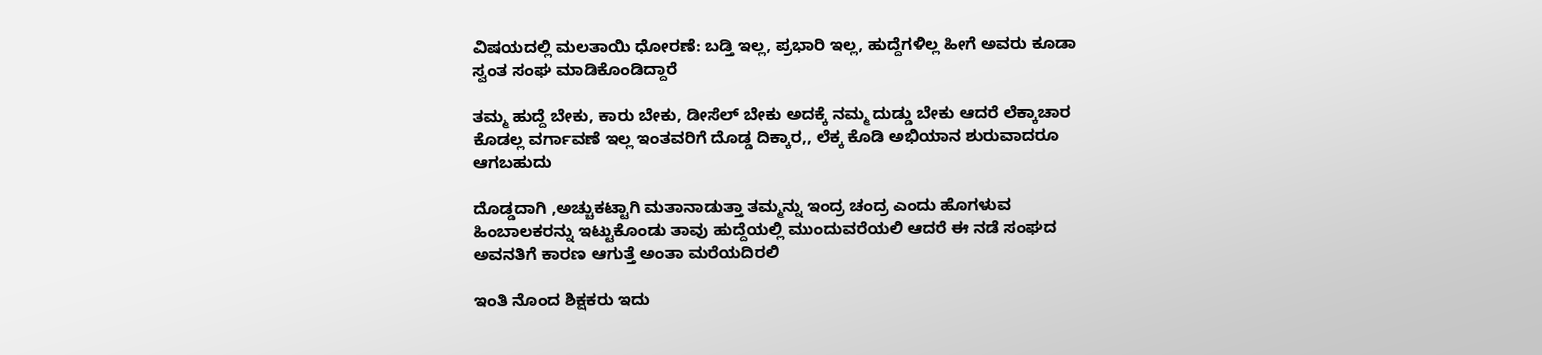ವಿಷಯದಲ್ಲಿ ಮಲತಾಯಿ ಧೋರಣೆ: ಬಡ್ತಿ ಇಲ್ಲ, ಪ್ರಭಾರಿ ಇಲ್ಲ, ಹುದ್ದೆಗಳಿಲ್ಲ ಹೀಗೆ ಅವರು ಕೂಡಾ ಸ್ವಂತ ಸಂಘ ಮಾಡಿಕೊಂಡಿದ್ದಾರೆ

ತಮ್ಮ ಹುದ್ದೆ ಬೇಕು, ಕಾರು ಬೇಕು, ಡೀಸೆಲ್ ಬೇಕು ಅದಕ್ಕೆ ನಮ್ಮ ದುಡ್ಡು ಬೇಕು ಆದರೆ ಲೆಕ್ಕಾಚಾರ ಕೊಡಲ್ಲ ವರ್ಗಾವಣೆ ಇಲ್ಲ ಇಂತವರಿಗೆ ದೊಡ್ಡ ದಿಕ್ಕಾರ,, ಲೆಕ್ಕ ಕೊಡಿ ಅಭಿಯಾನ ಶುರುವಾದರೂ ಆಗಬಹುದು

ದೊಡ್ಡದಾಗಿ ,ಅಚ್ಚುಕಟ್ಟಾಗಿ ಮತಾನಾಡುತ್ತಾ ತಮ್ಮನ್ನು ಇಂದ್ರ ಚಂದ್ರ ಎಂದು ಹೊಗಳುವ ಹಿಂಬಾಲಕರನ್ನು ಇಟ್ಟುಕೊಂಡು ತಾವು ಹುದ್ದೆಯಲ್ಲಿ ಮುಂದುವರೆಯಲಿ ಆದರೆ ಈ ನಡೆ ಸಂಘದ ಅವನತಿಗೆ ಕಾರಣ ಆಗುತ್ತೆ ಅಂತಾ ಮರೆಯದಿರಲಿ

ಇಂತಿ ನೊಂದ ಶಿಕ್ಷಕರು ಇದು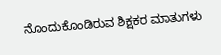ನೊಂದುಕೊಂಡಿರುವ ಶಿಕ್ಷಕರ ಮಾತುಗಳು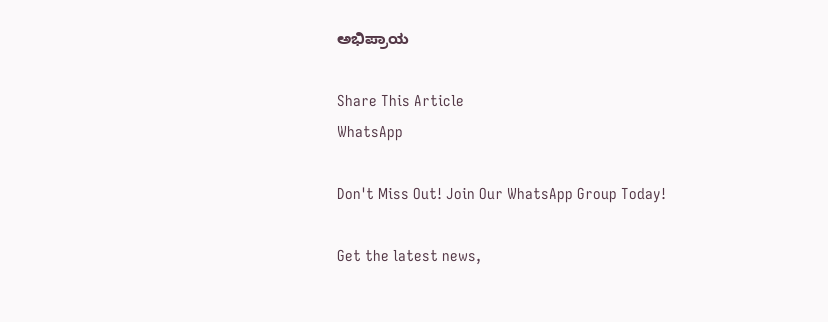ಅಭಿಪ್ರಾಯ

Share This Article
WhatsApp

Don't Miss Out! Join Our WhatsApp Group Today!

Get the latest news,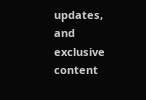updates, and exclusive content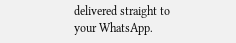delivered straight to your WhatsApp.